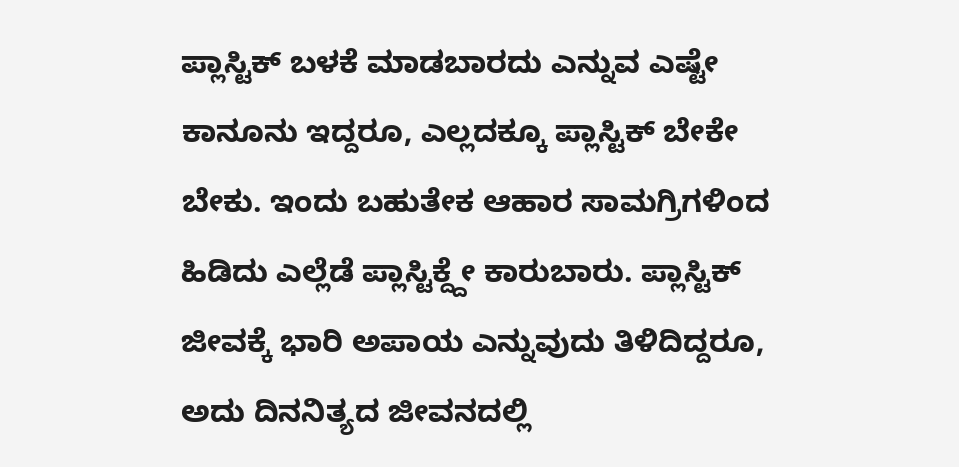ಪ್ಲಾಸ್ಟಿಕ್ ಬಳಕೆ ಮಾಡಬಾರದು ಎನ್ನುವ ಎಷ್ಟೇ ಕಾನೂನು ಇದ್ದರೂ, ಎಲ್ಲದಕ್ಕೂ ಪ್ಲಾಸ್ಟಿಕ್ ಬೇಕೇ ಬೇಕು. ಇಂದು ಬಹುತೇಕ ಆಹಾರ ಸಾಮಗ್ರಿಗಳಿಂದ ಹಿಡಿದು ಎಲ್ಲೆಡೆ ಪ್ಲಾಸ್ಟಿಕ್ದ್ದೇ ಕಾರುಬಾರು. ಪ್ಲಾಸ್ಟಿಕ್ ಜೀವಕ್ಕೆ ಭಾರಿ ಅಪಾಯ ಎನ್ನುವುದು ತಿಳಿದಿದ್ದರೂ, ಅದು ದಿನನಿತ್ಯದ ಜೀವನದಲ್ಲಿ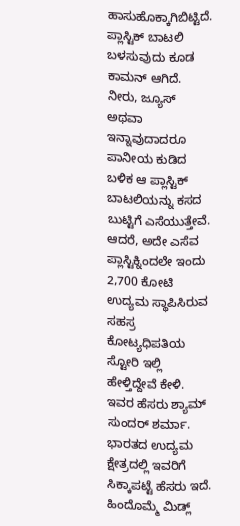ಹಾಸುಹೊಕ್ಕಾಗಿಬಿಟ್ಟಿದೆ. ಪ್ಲಾಸ್ಟಿಕ್ ಬಾಟಲಿ ಬಳಸುವುದು ಕೂಡ ಕಾಮನ್ ಆಗಿದೆ. ನೀರು, ಜ್ಯೂಸ್ ಅಥವಾ ಇನ್ನಾವುದಾದರೂ ಪಾನೀಯ ಕುಡಿದ ಬಳಿಕ ಆ ಪ್ಲಾಸ್ಟಿಕ್ ಬಾಟಲಿಯನ್ನು ಕಸದ ಬುಟ್ಟಿಗೆ ಎಸೆಯುತ್ತೇವೆ. ಆದರೆ, ಅದೇ ಎಸೆವ ಪ್ಲಾಸ್ಟಿಕ್ನಿಂದಲೇ ಇಂದು 2,700 ಕೋಟಿ ಉದ್ಯಮ ಸ್ಥಾಪಿಸಿರುವ ಸಹಸ್ರ ಕೋಟ್ಯಧಿಪತಿಯ ಸ್ಟೋರಿ ಇಲ್ಲಿ ಹೇಳ್ತಿದ್ದೇವೆ ಕೇಳಿ.
ಇವರ ಹೆಸರು ಶ್ಯಾಮ್ ಸುಂದರ್ ಶರ್ಮಾ. ಭಾರತದ ಉದ್ಯಮ ಕ್ಷೇತ್ರದಲ್ಲಿ ಇವರಿಗೆ ಸಿಕ್ಕಾಪಟ್ಟೆ ಹೆಸರು ಇದೆ. ಹಿಂದೊಮ್ಮೆ ಮಿಡ್ಲ್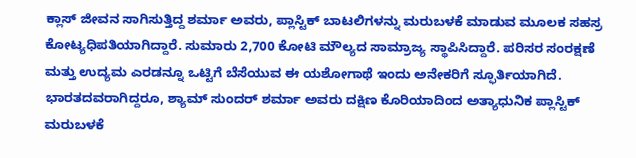ಕ್ಲಾಸ್ ಜೀವನ ಸಾಗಿಸುತ್ತಿದ್ದ ಶರ್ಮಾ ಅವರು, ಪ್ಲಾಸ್ಟಿಕ್ ಬಾಟಲಿಗಳನ್ನು ಮರುಬಳಕೆ ಮಾಡುವ ಮೂಲಕ ಸಹಸ್ರ ಕೋಟ್ಯಧಿಪತಿಯಾಗಿದ್ದಾರೆ. ಸುಮಾರು 2,700 ಕೋಟಿ ಮೌಲ್ಯದ ಸಾಮ್ರಾಜ್ಯ ಸ್ಥಾಪಿಸಿದ್ದಾರೆ. ಪರಿಸರ ಸಂರಕ್ಷಣೆ ಮತ್ತು ಉದ್ಯಮ ಎರಡನ್ನೂ ಒಟ್ಟಿಗೆ ಬೆಸೆಯುವ ಈ ಯಶೋಗಾಥೆ ಇಂದು ಅನೇಕರಿಗೆ ಸ್ಫೂರ್ತಿಯಾಗಿದೆ.
ಭಾರತದವರಾಗಿದ್ದರೂ, ಶ್ಯಾಮ್ ಸುಂದರ್ ಶರ್ಮಾ ಅವರು ದಕ್ಷಿಣ ಕೊರಿಯಾದಿಂದ ಅತ್ಯಾಧುನಿಕ ಪ್ಲಾಸ್ಟಿಕ್ ಮರುಬಳಕೆ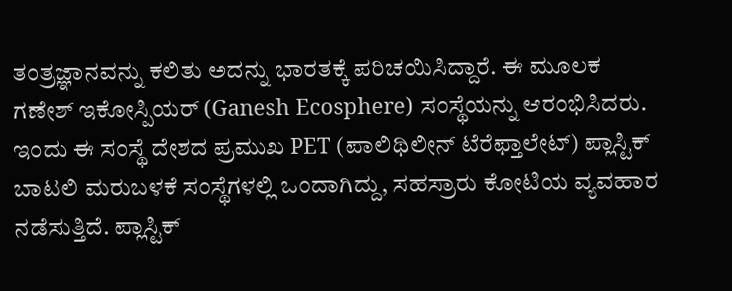ತಂತ್ರಜ್ಞಾನವನ್ನು ಕಲಿತು ಅದನ್ನು ಭಾರತಕ್ಕೆ ಪರಿಚಯಿಸಿದ್ದಾರೆ. ಈ ಮೂಲಕ ಗಣೇಶ್ ಇಕೋಸ್ಪಿಯರ್ (Ganesh Ecosphere) ಸಂಸ್ಥೆಯನ್ನು ಆರಂಭಿಸಿದರು. ಇಂದು ಈ ಸಂಸ್ಥೆ ದೇಶದ ಪ್ರಮುಖ PET (ಪಾಲಿಥಿಲೀನ್ ಟೆರೆಫ್ತಾಲೇಟ್) ಪ್ಲಾಸ್ಟಿಕ್ ಬಾಟಲಿ ಮರುಬಳಕೆ ಸಂಸ್ಥೆಗಳಲ್ಲಿ ಒಂದಾಗಿದ್ದು, ಸಹಸ್ರಾರು ಕೋಟಿಯ ವ್ಯವಹಾರ ನಡೆಸುತ್ತಿದೆ. ಪ್ಲಾಸ್ಟಿಕ್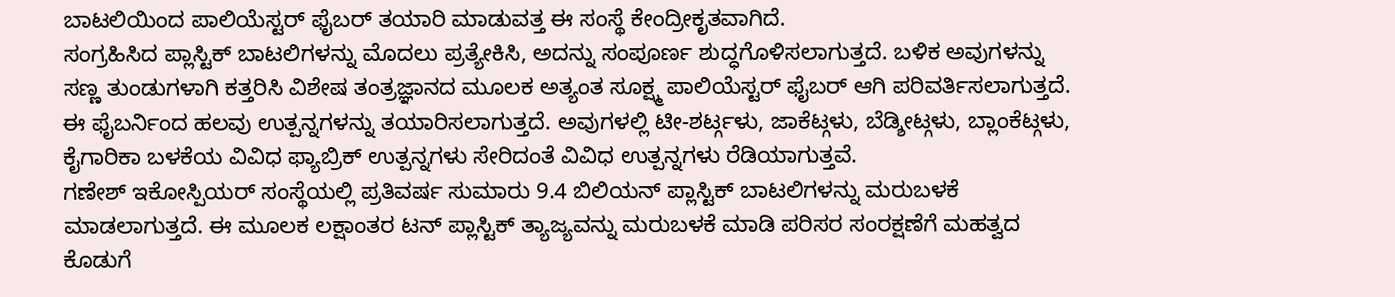ಬಾಟಲಿಯಿಂದ ಪಾಲಿಯೆಸ್ಟರ್ ಫೈಬರ್ ತಯಾರಿ ಮಾಡುವತ್ತ ಈ ಸಂಸ್ಥೆ ಕೇಂದ್ರೀಕೃತವಾಗಿದೆ.
ಸಂಗ್ರಹಿಸಿದ ಪ್ಲಾಸ್ಟಿಕ್ ಬಾಟಲಿಗಳನ್ನು ಮೊದಲು ಪ್ರತ್ಯೇಕಿಸಿ, ಅದನ್ನು ಸಂಪೂರ್ಣ ಶುದ್ಧಗೊಳಿಸಲಾಗುತ್ತದೆ. ಬಳಿಕ ಅವುಗಳನ್ನು ಸಣ್ಣ ತುಂಡುಗಳಾಗಿ ಕತ್ತರಿಸಿ ವಿಶೇಷ ತಂತ್ರಜ್ಞಾನದ ಮೂಲಕ ಅತ್ಯಂತ ಸೂಕ್ಷ್ಮ ಪಾಲಿಯೆಸ್ಟರ್ ಫೈಬರ್ ಆಗಿ ಪರಿವರ್ತಿಸಲಾಗುತ್ತದೆ. ಈ ಫೈಬರ್ನಿಂದ ಹಲವು ಉತ್ಪನ್ನಗಳನ್ನು ತಯಾರಿಸಲಾಗುತ್ತದೆ. ಅವುಗಳಲ್ಲಿ ಟೀ-ಶರ್ಟ್ಗಳು, ಜಾಕೆಟ್ಗಳು, ಬೆಡ್ಶೀಟ್ಗಳು, ಬ್ಲಾಂಕೆಟ್ಗಳು, ಕೈಗಾರಿಕಾ ಬಳಕೆಯ ವಿವಿಧ ಫ್ಯಾಬ್ರಿಕ್ ಉತ್ಪನ್ನಗಳು ಸೇರಿದಂತೆ ವಿವಿಧ ಉತ್ಪನ್ನಗಳು ರೆಡಿಯಾಗುತ್ತವೆ.
ಗಣೇಶ್ ಇಕೋಸ್ಪಿಯರ್ ಸಂಸ್ಥೆಯಲ್ಲಿ ಪ್ರತಿವರ್ಷ ಸುಮಾರು 9.4 ಬಿಲಿಯನ್ ಪ್ಲಾಸ್ಟಿಕ್ ಬಾಟಲಿಗಳನ್ನು ಮರುಬಳಕೆ ಮಾಡಲಾಗುತ್ತದೆ. ಈ ಮೂಲಕ ಲಕ್ಷಾಂತರ ಟನ್ ಪ್ಲಾಸ್ಟಿಕ್ ತ್ಯಾಜ್ಯವನ್ನು ಮರುಬಳಕೆ ಮಾಡಿ ಪರಿಸರ ಸಂರಕ್ಷಣೆಗೆ ಮಹತ್ವದ ಕೊಡುಗೆ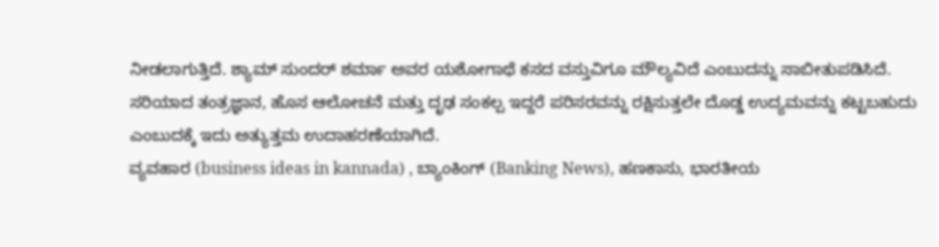ನೀಡಲಾಗುತ್ತಿದೆ. ಶ್ಯಾಮ್ ಸುಂದರ್ ಶರ್ಮಾ ಅವರ ಯಶೋಗಾಥೆ ಕಸದ ವಸ್ತುವಿಗೂ ಮೌಲ್ಯವಿದೆ ಎಂಬುದನ್ನು ಸಾಬೀತುಪಡಿಸಿದೆ. ಸರಿಯಾದ ತಂತ್ರಜ್ಞಾನ, ಹೊಸ ಆಲೋಚನೆ ಮತ್ತು ದೃಢ ಸಂಕಲ್ಪ ಇದ್ದರೆ ಪರಿಸರವನ್ನು ರಕ್ಷಿಸುತ್ತಲೇ ದೊಡ್ಡ ಉದ್ಯಮವನ್ನು ಕಟ್ಟಬಹುದು ಎಂಬುದಕ್ಕೆ ಇದು ಅತ್ಯುತ್ತಮ ಉದಾಹರಣೆಯಾಗಿದೆ.
ವ್ಯವಹಾರ (business ideas in kannada) , ಬ್ಯಾಂಕಿಂಗ್ (Banking News), ಹಣಕಾಸು, ಭಾರತೀಯ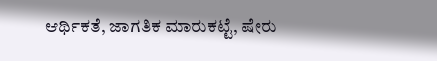ಆರ್ಥಿಕತೆ, ಜಾಗತಿಕ ಮಾರುಕಟ್ಟೆ, ಷೇರು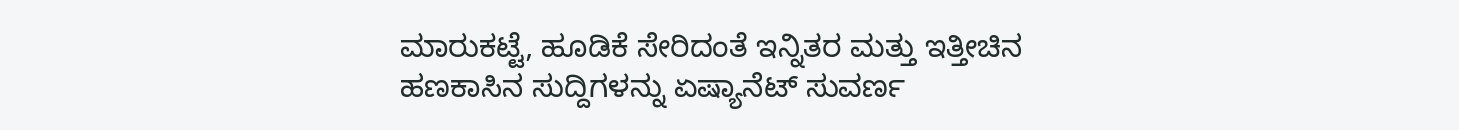ಮಾರುಕಟ್ಟೆ, ಹೂಡಿಕೆ ಸೇರಿದಂತೆ ಇನ್ನಿತರ ಮತ್ತು ಇತ್ತೀಚಿನ ಹಣಕಾಸಿನ ಸುದ್ದಿಗಳನ್ನು ಏಷ್ಯಾನೆಟ್ ಸುವರ್ಣ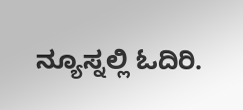ನ್ಯೂಸ್ನಲ್ಲಿ ಓದಿರಿ.